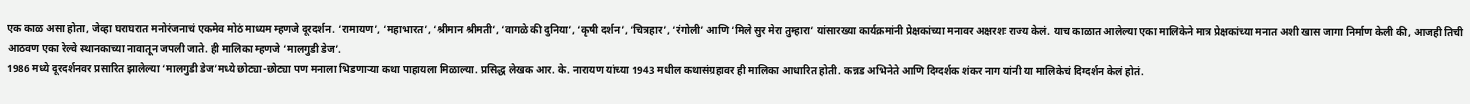एक काळ असा होता, जेव्हा घराघरात मनोरंजनाचं एकमेव मोठं माध्यम म्हणजे दूरदर्शन. ‘रामायण’, ‘महाभारत’, ‘श्रीमान श्रीमती’, ‘वागळे की दुनिया’, ‘कृषी दर्शन’, ‘चित्रहार’, ‘रंगोली’ आणि ‘मिले सुर मेरा तुम्हारा’ यांसारख्या कार्यक्रमांनी प्रेक्षकांच्या मनावर अक्षरशः राज्य केलं. याच काळात आलेल्या एका मालिकेने मात्र प्रेक्षकांच्या मनात अशी खास जागा निर्माण केली की, आजही तिची आठवण एका रेल्वे स्थानकाच्या नावातून जपली जाते. ही मालिका म्हणजे ‘मालगुडी डेज’.
1986 मध्ये दूरदर्शनवर प्रसारित झालेल्या ‘मालगुडी डेज’मध्ये छोट्या-छोट्या पण मनाला भिडणाऱ्या कथा पाहायला मिळाल्या. प्रसिद्ध लेखक आर. के. नारायण यांच्या 1943 मधील कथासंग्रहावर ही मालिका आधारित होती. कन्नड अभिनेते आणि दिग्दर्शक शंकर नाग यांनी या मालिकेचं दिग्दर्शन केलं होतं.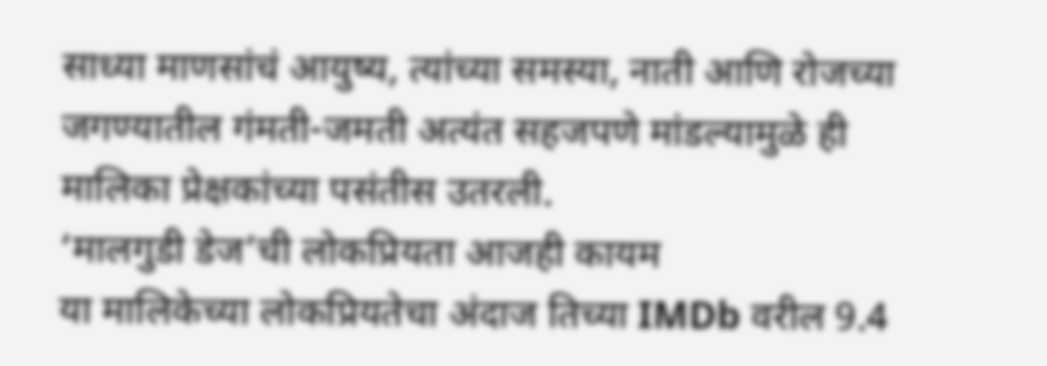साध्या माणसांचं आयुष्य, त्यांच्या समस्या, नाती आणि रोजच्या जगण्यातील गंमती-जमती अत्यंत सहजपणे मांडल्यामुळे ही मालिका प्रेक्षकांच्या पसंतीस उतरली.
‘मालगुडी डेज’ची लोकप्रियता आजही कायम
या मालिकेच्या लोकप्रियतेचा अंदाज तिच्या IMDb वरील 9.4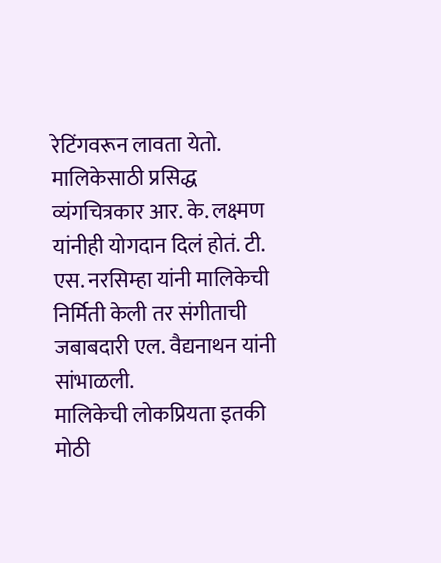रेटिंगवरून लावता येतो. मालिकेसाठी प्रसिद्ध व्यंगचित्रकार आर. के. लक्ष्मण यांनीही योगदान दिलं होतं. टी. एस. नरसिम्हा यांनी मालिकेची निर्मिती केली तर संगीताची जबाबदारी एल. वैद्यनाथन यांनी सांभाळली.
मालिकेची लोकप्रियता इतकी मोठी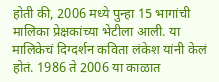होती की, 2006 मध्ये पुन्हा 15 भागांची मालिका प्रेक्षकांच्या भेटीला आली. या मालिकेचं दिग्दर्शन कविता लंकेश यांनी केलं होतं. 1986 ते 2006 या काळात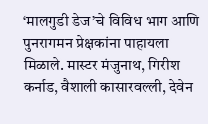‘मालगुडी डेज’चे विविध भाग आणि पुनरागमन प्रेक्षकांना पाहायला मिळाले. मास्टर मंजुनाथ, गिरीश कर्नाड, वैशाली कासारवल्ली, देवेन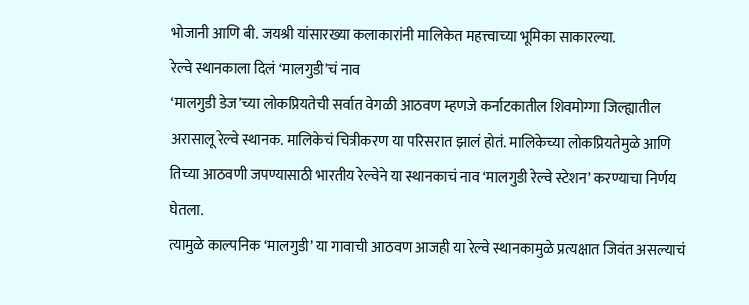भोजानी आणि बी. जयश्री यांसारख्या कलाकारांनी मालिकेत महत्त्वाच्या भूमिका साकारल्या.
रेल्वे स्थानकाला दिलं ‘मालगुडी’चं नाव
‘मालगुडी डेज’च्या लोकप्रियतेची सर्वात वेगळी आठवण म्हणजे कर्नाटकातील शिवमोग्गा जिल्ह्यातील अरासालू रेल्वे स्थानक. मालिकेचं चित्रीकरण या परिसरात झालं होतं. मालिकेच्या लोकप्रियतेमुळे आणि तिच्या आठवणी जपण्यासाठी भारतीय रेल्वेने या स्थानकाचं नाव ‘मालगुडी रेल्वे स्टेशन’ करण्याचा निर्णय घेतला.
त्यामुळे काल्पनिक ‘मालगुडी’ या गावाची आठवण आजही या रेल्वे स्थानकामुळे प्रत्यक्षात जिवंत असल्याचं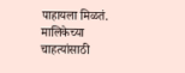पाहायला मिळतं. मालिकेच्या चाहत्यांसाठी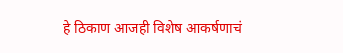हे ठिकाण आजही विशेष आकर्षणाचं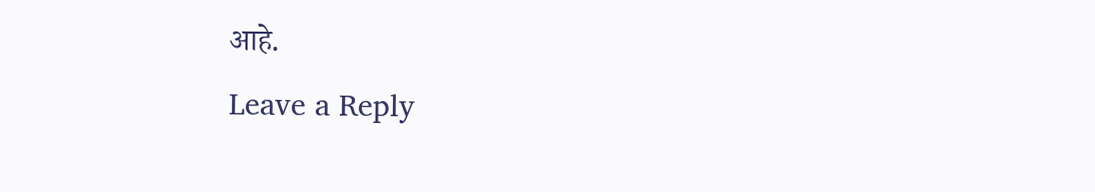आहे.
Leave a Reply